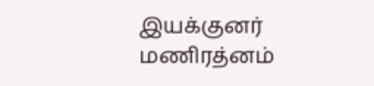இயக்குனர் மணிரத்னம்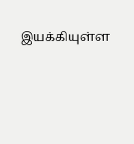இயக்கியுள்ள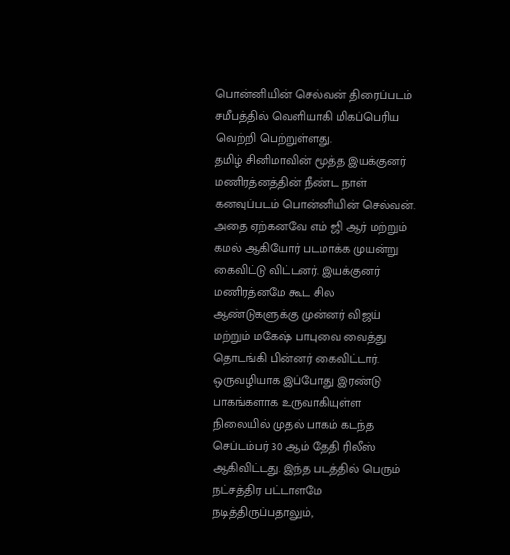பொன்னியின் செல்வன் திரைப்படம் சமீபத்தில் வெளியாகி மிகப்பெரிய வெற்றி பெற்றுள்ளது.
தமிழ் சினிமாவின் மூத்த இயக்குனர் மணிரத்னத்தின் நீண்ட நாள் கனவுப்படம் பொன்னியின் செல்வன். அதை ஏற்கனவே எம் ஜி ஆர் மற்றும் கமல் ஆகியோர் படமாக்க முயன்று கைவிட்டு விட்டனர். இயக்குனர் மணிரத்னமே கூட சில ஆண்டுகளுக்கு முன்னர் விஜய் மற்றும் மகேஷ் பாபுவை வைத்து தொடங்கி பின்னர் கைவிட்டார்.
ஒருவழியாக இப்போது இரண்டு பாகங்களாக உருவாகியுள்ள நிலையில் முதல் பாகம் கடந்த செப்டம்பர் 30 ஆம் தேதி ரிலீஸ் ஆகிவிட்டது. இந்த படத்தில் பெரும் நட்சத்திர பட்டாளமே நடித்திருப்பதாலும்,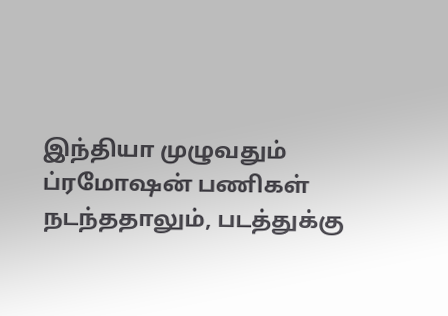இந்தியா முழுவதும் ப்ரமோஷன் பணிகள் நடந்ததாலும், படத்துக்கு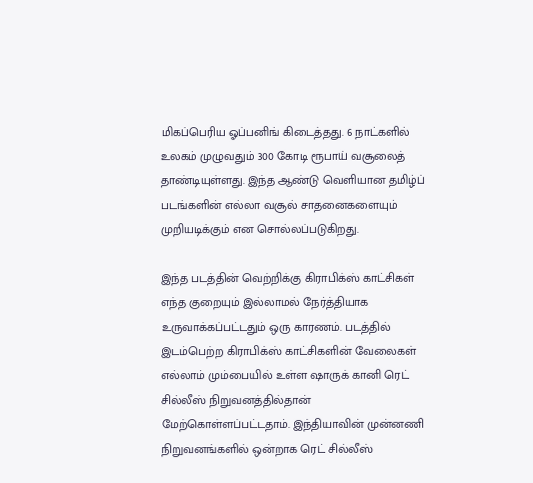மிகப்பெரிய ஓப்பனிங் கிடைத்தது. 6 நாட்களில் உலகம் முழுவதும் 300 கோடி ரூபாய் வசூலைத் தாண்டியுள்ளது. இந்த ஆண்டு வெளியான தமிழ்ப் படங்களின் எல்லா வசூல் சாதனைகளையும் முறியடிக்கும் என சொல்லப்படுகிறது.

இந்த படத்தின் வெற்றிக்கு கிராபிக்ஸ் காட்சிகள் எந்த குறையும் இல்லாமல் நேர்த்தியாக உருவாக்கப்பட்டதும் ஒரு காரணம். படத்தில் இடம்பெற்ற கிராபிக்ஸ் காட்சிகளின் வேலைகள் எல்லாம் மும்பையில் உள்ள ஷாருக் கானி ரெட் சில்லீஸ் நிறுவனத்தில்தான் மேற்கொள்ளப்பட்டதாம். இந்தியாவின் முன்னணி நிறுவனங்களில் ஒன்றாக ரெட் சில்லீஸ்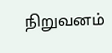நிறுவனம்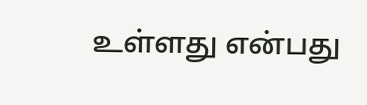உள்ளது என்பது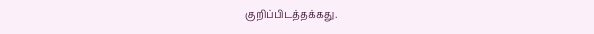குறிப்பிடத்தக்கது.